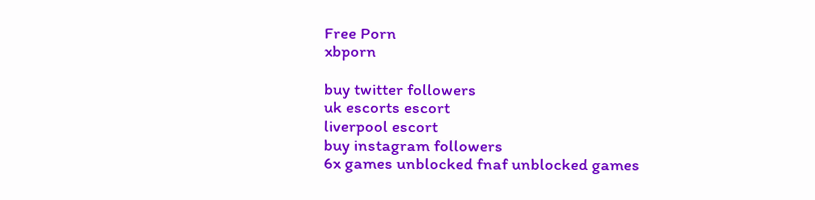Free Porn
xbporn

buy twitter followers
uk escorts escort
liverpool escort
buy instagram followers
6x games unblocked fnaf unblocked games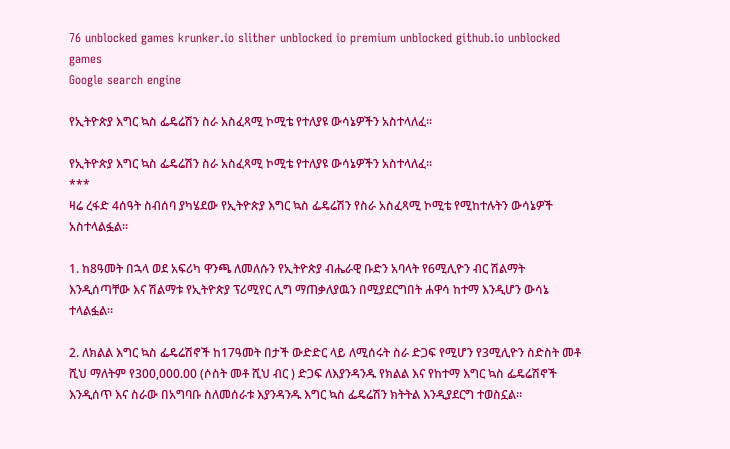76 unblocked games krunker.io slither unblocked io premium unblocked github.io unblocked games
Google search engine

የኢትዮጵያ እግር ኳስ ፌዴሬሽን ስራ አስፈጻሚ ኮሚቴ የተለያዩ ውሳኔዎችን አስተላለፈ።

የኢትዮጵያ እግር ኳስ ፌዴሬሽን ስራ አስፈጻሚ ኮሚቴ የተለያዩ ውሳኔዎችን አስተላለፈ።
***
ዛሬ ረፋድ 4ሰዓት ስብሰባ ያካሄደው የኢትዮጵያ እግር ኳስ ፌዴሬሽን የስራ አስፈጻሚ ኮሚቴ የሚከተሉትን ውሳኔዎች አስተላልፏል።

1. ከ8ዓመት በኋላ ወደ አፍሪካ ዋንጫ ለመለሱን የኢትዮጵያ ብሔራዊ ቡድን አባላት የ6ሚሊዮን ብር ሽልማት እንዲሰጣቸው እና ሽልማቱ የኢትዮጵያ ፕሪሚየር ሊግ ማጠቃለያዉን በሚያደርግበት ሐዋሳ ከተማ እንዲሆን ውሳኔ ተላልፏል።

2. ለክልል እግር ኳስ ፌዴሬሽኖች ከ17ዓመት በታች ውድድር ላይ ለሚሰሩት ስራ ድጋፍ የሚሆን የ3ሚሊዮን ስድስት መቶ ሺህ ማለትም የ300,000.00 (ሶስት መቶ ሺህ ብር ) ድጋፍ ለእያንዳንዱ የክልል እና የከተማ እግር ኳስ ፌዴሬሽኖች እንዲሰጥ እና ስራው በአግባቡ ስለመሰራቱ እያንዳንዱ እግር ኳስ ፌዴሬሽን ክትትል እንዲያደርግ ተወስኗል።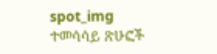spot_img
ተመሳሳይ ጽሁፎች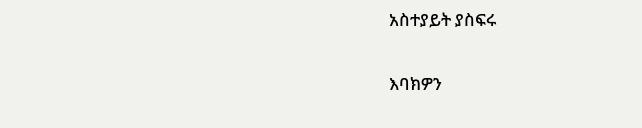አስተያይት ያስፍሩ

እባክዎን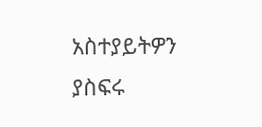አስተያይትዎን ያስፍሩ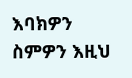እባክዎን ስምዎን እዚህ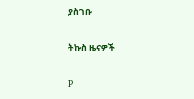ያስገቡ

ትኩስ ዜናዎች

P